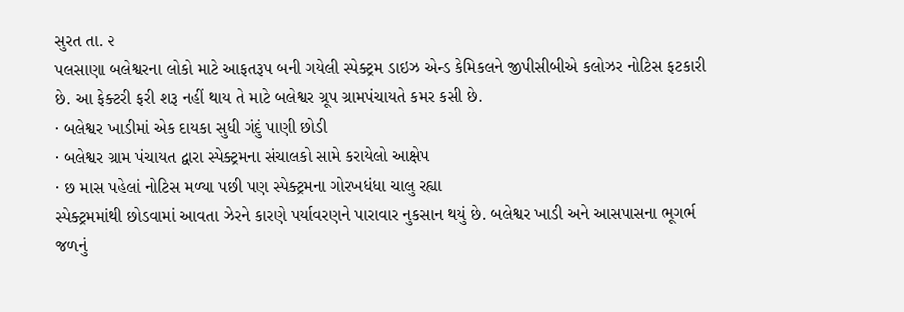સુરત તા. ૨
પલસાણા બલેશ્વરના લોકો માટે આફતરૂપ બની ગયેલી સ્પેક્ટ્રમ ડાઇઝ એન્ડ કેમિકલને જીપીસીબીએ કલોઝર નોટિસ ફટકારી છે. આ ફેક્ટરી ફરી શરૂ નહીં થાય તે માટે બલેશ્વર ગ્રૂપ ગ્રામપંચાયતે કમર કસી છે.
· બલેશ્વર ખાડીમાં એક દાયકા સુધી ગંદું પાણી છોડી
· બલેશ્વર ગ્રામ પંચાયત દ્વારા સ્પેક્ટ્રમના સંચાલકો સામે કરાયેલો આક્ષેપ
· છ માસ પહેલાં નોટિસ મળ્યા પછી પણ સ્પેક્ટ્રમના ગોરખધંધા ચાલુ રહ્યા
સ્પેક્ટ્રમમાંથી છોડવામાં આવતા ઝેરને કારણે પર્યાવરણને પારાવાર નુકસાન થયું છે. બલેશ્વર ખાડી અને આસપાસના ભૂગર્ભ જળનું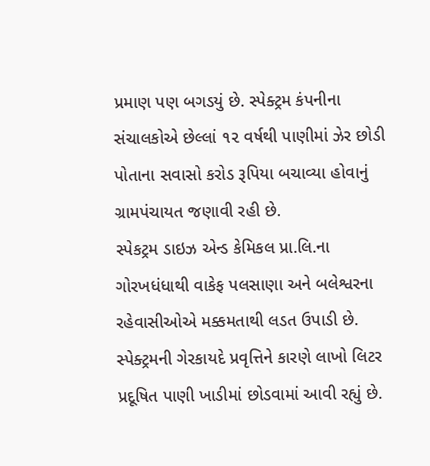પ્રમાણ પણ બગડયું છે. સ્પેક્ટ્રમ કંપનીના સંચાલકોએ છેલ્લાં ૧૨ વર્ષથી પાણીમાં ઝેર છોડી પોતાના સવાસો કરોડ રૂપિયા બચાવ્યા હોવાનું ગ્રામપંચાયત જણાવી રહી છે.
સ્પેકટ્રમ ડાઇઝ એન્ડ કેમિકલ પ્રા.લિ.ના ગોરખધંધાથી વાકેફ પલસાણા અને બલેશ્વરના રહેવાસીઓએ મક્કમતાથી લડત ઉપાડી છે. સ્પેક્ટ્રમની ગેરકાયદે પ્રવૃત્તિને કારણે લાખો લિટર પ્રદૂષિત પાણી ખાડીમાં છોડવામાં આવી રહ્યું છે.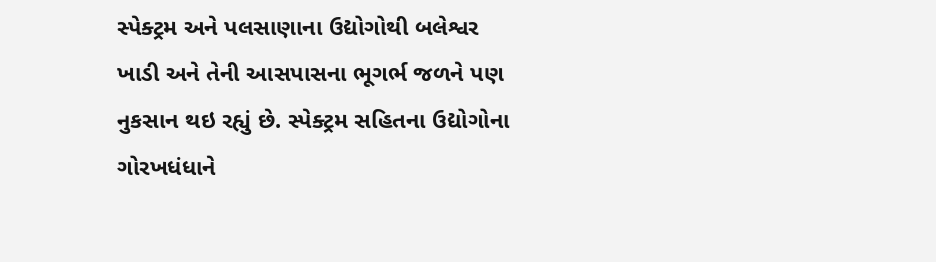સ્પેક્ટ્રમ અને પલસાણાના ઉદ્યોગોથી બલેશ્વર ખાડી અને તેની આસપાસના ભૂગર્ભ જળને પણ નુકસાન થઇ રહ્યું છે. સ્પેક્ટ્રમ સહિતના ઉદ્યોગોના ગોરખધંધાને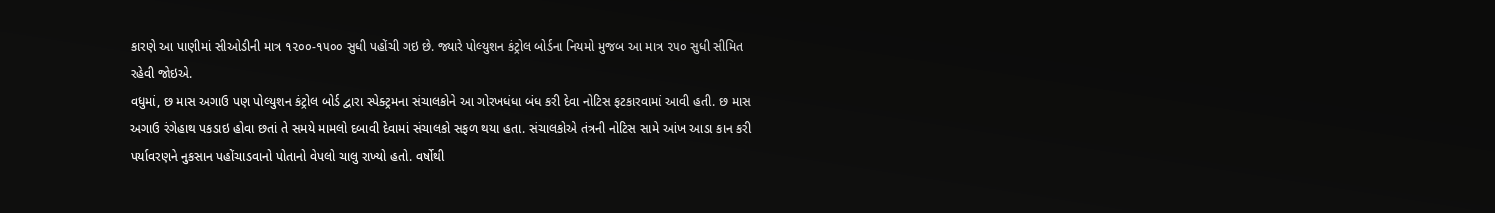કારણે આ પાણીમાં સીઓડીની માત્ર ૧૨૦૦-૧૫૦૦ સુધી પહોંચી ગઇ છે. જ્યારે પોલ્યુશન કંટ્રોલ બોર્ડના નિયમો મુજબ આ માત્ર ૨૫૦ સુધી સીમિત રહેવી જોઇએ.
વધુમાં, છ માસ અગાઉ પણ પોલ્યુશન કંટ્રોલ બોર્ડ દ્વારા સ્પેક્ટ્રમના સંચાલકોને આ ગોરખધંધા બંધ કરી દેવા નોટિસ ફટકારવામાં આવી હતી. છ માસ અગાઉ રંગેહાથ પકડાઇ હોવા છતાં તે સમયે મામલો દબાવી દેવામાં સંચાલકો સફળ થયા હતા. સંચાલકોએ તંત્રની નોટિસ સામે આંખ આડા કાન કરી પર્યાવરણને નુકસાન પહોંચાડવાનો પોતાનો વેપલો ચાલુ રાખ્યો હતો. વર્ષોથી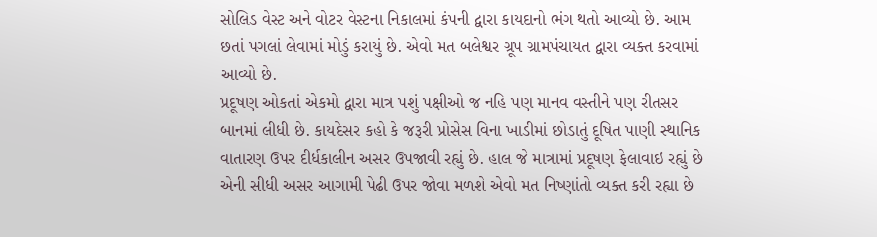સોલિડ વેસ્ટ અને વોટર વેસ્ટના નિકાલમાં કંપની દ્વારા કાયદાનો ભંગ થતો આવ્યો છે. આમ છતાં પગલાં લેવામાં મોડું કરાયું છે. એવો મત બલેશ્વર ગ્રૂપ ગ્રામપંચાયત દ્વારા વ્યક્ત કરવામાં આવ્યો છે.
પ્રદૂષણ ઓકતાં એકમો દ્વારા માત્ર પશું પક્ષીઓ જ નહિ પણ માનવ વસ્તીને પણ રીતસર બાનમાં લીધી છે. કાયદેસર કહો કે જરૂરી પ્રોસેસ વિના ખાડીમાં છોડાતું દૂષિત પાણી સ્થાનિક વાતારણ ઉપર દીર્ધકાલીન અસર ઉપજાવી રહ્યું છે. હાલ જે માત્રામાં પ્રદૂષણ ફેલાવાઇ રહ્યું છે એની સીધી અસર આગામી પેઢી ઉપર જોવા મળશે એવો મત નિષ્ણાંતો વ્યક્ત કરી રહ્યા છે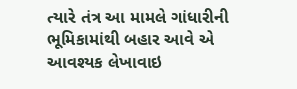ત્યારે તંત્ર આ મામલે ગાંધારીની ભૂમિકામાંથી બહાર આવે એ આવશ્યક લેખાવાઇ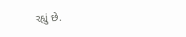રહ્યું છે.